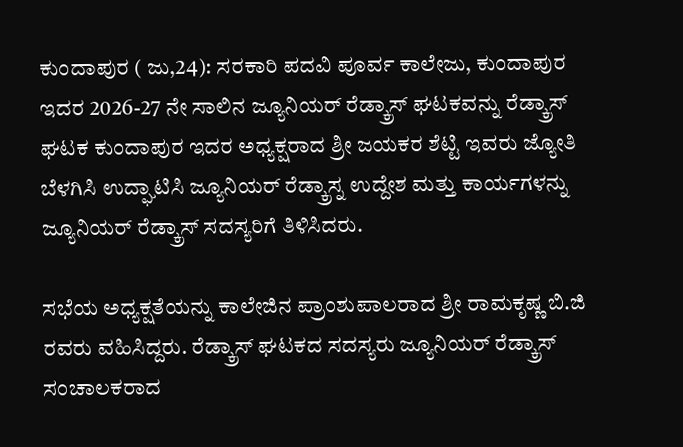ಕುಂದಾಪುರ ( ಜು,24): ಸರಕಾರಿ ಪದವಿ ಪೂರ್ವ ಕಾಲೇಜು, ಕುಂದಾಪುರ ಇದರ 2026-27 ನೇ ಸಾಲಿನ ಜ್ಯೂನಿಯರ್ ರೆಡ್ಕ್ರಾಸ್ ಘಟಕವನ್ನು ರೆಡ್ಕ್ರಾಸ್ ಘಟಕ ಕುಂದಾಪುರ ಇದರ ಅಧ್ಯಕ್ಷರಾದ ಶ್ರೀ ಜಯಕರ ಶೆಟ್ಟಿ ಇವರು ಜ್ಯೋತಿ ಬೆಳಗಿಸಿ ಉದ್ಘಾಟಿಸಿ ಜ್ಯೂನಿಯರ್ ರೆಡ್ಕ್ರಾಸ್ನ ಉದ್ದೇಶ ಮತ್ತು ಕಾರ್ಯಗಳನ್ನು ಜ್ಯೂನಿಯರ್ ರೆಡ್ಕ್ರಾಸ್ ಸದಸ್ಯರಿಗೆ ತಿಳಿಸಿದರು.

ಸಭೆಯ ಅಧ್ಯಕ್ಷತೆಯನ್ನು ಕಾಲೇಜಿನ ಪ್ರಾಂಶುಪಾಲರಾದ ಶ್ರೀ ರಾಮಕೃಷ್ಣ ಬಿ.ಜಿ ರವರು ವಹಿಸಿದ್ದರು. ರೆಡ್ಕ್ರಾಸ್ ಘಟಕದ ಸದಸ್ಯರು ಜ್ಯೂನಿಯರ್ ರೆಡ್ಕ್ರಾಸ್ ಸಂಚಾಲಕರಾದ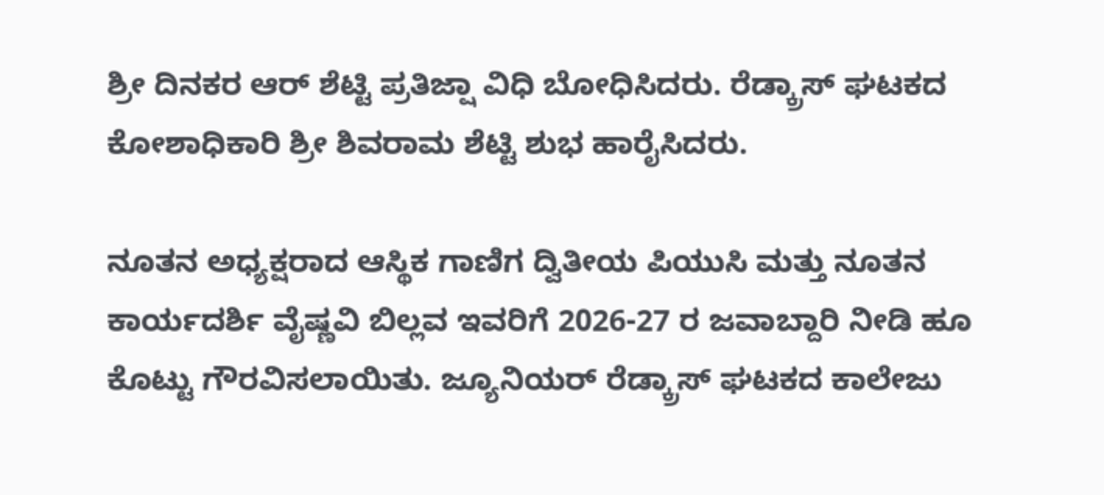ಶ್ರೀ ದಿನಕರ ಆರ್ ಶೆಟ್ಟಿ ಪ್ರತಿಜ್ಷಾ ವಿಧಿ ಬೋಧಿಸಿದರು. ರೆಡ್ಕ್ರಾಸ್ ಘಟಕದ ಕೋಶಾಧಿಕಾರಿ ಶ್ರೀ ಶಿವರಾಮ ಶೆಟ್ಟಿ ಶುಭ ಹಾರೈಸಿದರು.

ನೂತನ ಅಧ್ಯಕ್ಷರಾದ ಆಸ್ಥಿಕ ಗಾಣಿಗ ದ್ವಿತೀಯ ಪಿಯುಸಿ ಮತ್ತು ನೂತನ ಕಾರ್ಯದರ್ಶಿ ವೈಷ್ಣವಿ ಬಿಲ್ಲವ ಇವರಿಗೆ 2026-27 ರ ಜವಾಬ್ದಾರಿ ನೀಡಿ ಹೂ ಕೊಟ್ಟು ಗೌರವಿಸಲಾಯಿತು. ಜ್ಯೂನಿಯರ್ ರೆಡ್ಕ್ರಾಸ್ ಘಟಕದ ಕಾಲೇಜು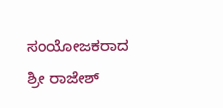ಸಂಯೋಜಕರಾದ ಶ್ರೀ ರಾಜೇಶ್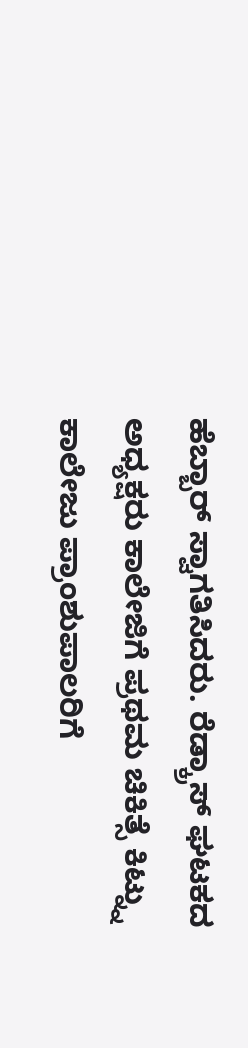ಹೆಬ್ಬಾರ್ ಸ್ವಾಗತಿಸಿದರು. ರೆಡ್ಕ್ರಾಸ್ ಘಟಕದ ಅಧ್ಯಕ್ಷರು ಕಾಲೇಜಿಗೆ ಪ್ರಥಮ ಚಿಕಿತ್ಸೆ ಕಿಟ್ನ್ನು ಕಾಲೇಜು ಪ್ರಾಂಶುಪಾಲರಿಗೆ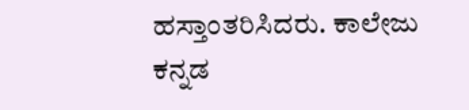ಹಸ್ತಾಂತರಿಸಿದರು. ಕಾಲೇಜು ಕನ್ನಡ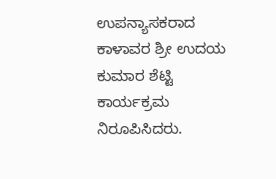ಉಪನ್ಯಾಸಕರಾದ ಕಾಳಾವರ ಶ್ರೀ ಉದಯ ಕುಮಾರ ಶೆಟ್ಟಿ ಕಾರ್ಯಕ್ರಮ ನಿರೂಪಿಸಿದರು.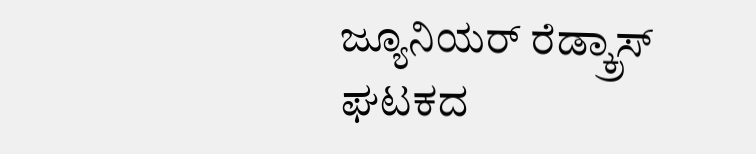ಜ್ಯೂನಿಯರ್ ರೆಡ್ಕ್ರಾಸ್ ಘಟಕದ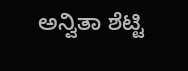ಅನ್ವಿತಾ ಶೆಟ್ಟಿ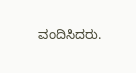ವಂದಿಸಿದರು.